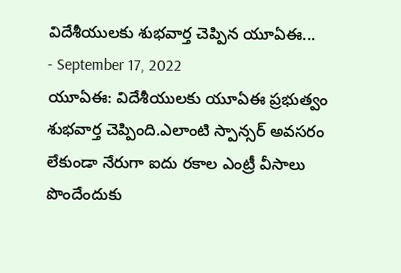విదేశీయులకు శుభవార్త చెప్పిన యూఏఈ...
- September 17, 2022
యూఏఈ: విదేశీయులకు యూఏఈ ప్రభుత్వం శుభవార్త చెప్పింది.ఎలాంటి స్పాన్సర్ అవసరం లేకుండా నేరుగా ఐదు రకాల ఎంట్రీ వీసాలు పొందేందుకు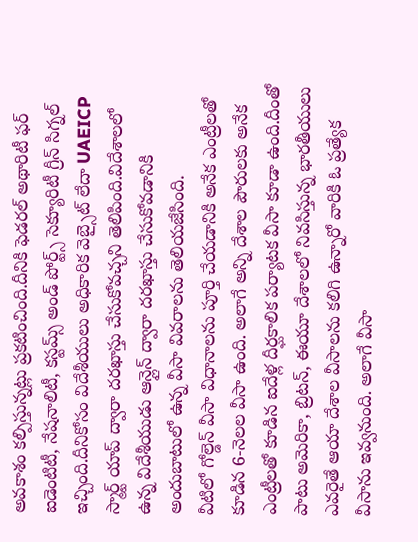అవకాశం కల్పిస్తున్నట్లు ప్రకటించింది.దీనికి ఫెడరల్ అథారిటీ ఫర్ ఐడెంటిటీ, నేషనాలిటీ, కస్టమ్స్ అండ్ పోర్ట్స్ సెక్యూరిటీ గ్రీన్ సిగ్నల్ ఇచ్చింది.దీనికోసం విదేశీయులు అధికారిక వెబ్సైట్ లేదా UAEICP స్మార్ట్ యాప్ ద్వారా దరఖాస్తు చేసుకోవచ్చని తెలిపింది.విదేశాలలో ఉన్న విదేశీయుడు ఆన్లైన్ ద్వారా దరఖాస్తు చేసుకోవడానికి అందుబాటులో ఉన్న వీసా వివరాలను తెలియజేసింది.
వీటిలో గోల్డెన్ వీసా విధానాలను పూర్తి చేయడానికి అనేక ఎంట్రీలతో కూడిన 6-నెలల వీసా ఉంది. అలాగే అన్ని దేశాల పౌరులకు అనేక ఎంట్రీలతో కూడిన ఐదేళ్ల దీర్ఘకాలిక పర్యాటక వీసా కూడా ఉంది.దీంతో పాటు అమెరికా, బ్రిటన్, ఈయూ దేశాలలో నివసిస్తున్న భారతీయులు ఎవరైతే ఆయా దేశాల వీసాలను కలిగి ఉన్నారో వారికి ఓ ప్రత్యేక వీసాను ఇవ్వనుంది. అలాగే వీసా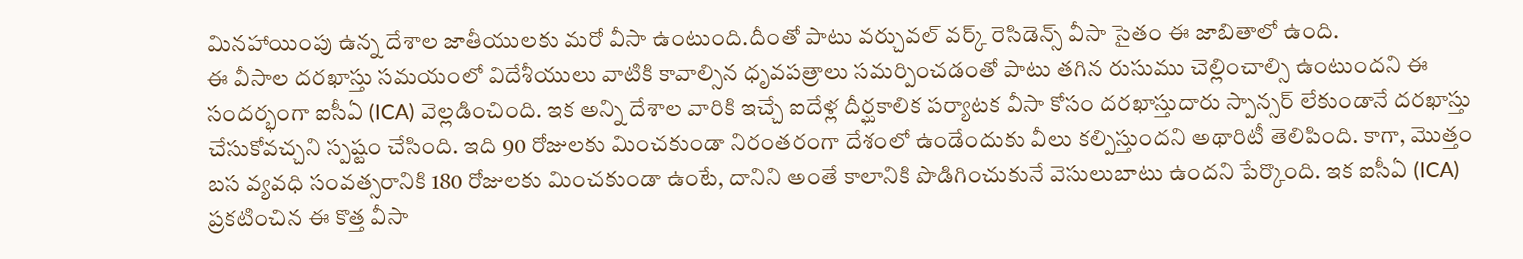మినహాయింపు ఉన్న దేశాల జాతీయులకు మరో వీసా ఉంటుంది.దీంతో పాటు వర్చువల్ వర్క్ రెసిడెన్స్ వీసా సైతం ఈ జాబితాలో ఉంది.
ఈ వీసాల దరఖాస్తు సమయంలో విదేశీయులు వాటికి కావాల్సిన ధృవపత్రాలు సమర్పించడంతో పాటు తగిన రుసుము చెల్లించాల్సి ఉంటుందని ఈ సందర్భంగా ఐసీఏ (ICA) వెల్లడించింది. ఇక అన్ని దేశాల వారికి ఇచ్చే ఐదేళ్ల దీర్ఘకాలిక పర్యాటక వీసా కోసం దరఖాస్తుదారు స్పాన్సర్ లేకుండానే దరఖాస్తు చేసుకోవచ్చని స్పష్టం చేసింది. ఇది 90 రోజులకు మించకుండా నిరంతరంగా దేశంలో ఉండేందుకు వీలు కల్పిస్తుందని అథారిటీ తెలిపింది. కాగా, మొత్తం బస వ్యవధి సంవత్సరానికి 180 రోజులకు మించకుండా ఉంటే, దానిని అంతే కాలానికి పొడిగించుకునే వెసులుబాటు ఉందని పేర్కొంది. ఇక ఐసీఏ (ICA) ప్రకటించిన ఈ కొత్త వీసా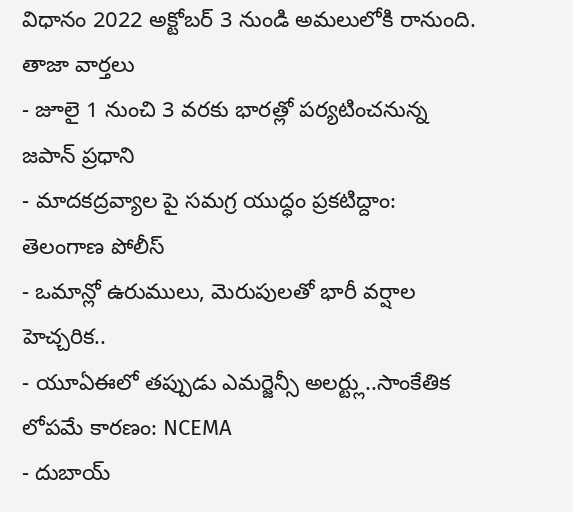విధానం 2022 అక్టోబర్ 3 నుండి అమలులోకి రానుంది.
తాజా వార్తలు
- జూలై 1 నుంచి 3 వరకు భారత్లో పర్యటించనున్న జపాన్ ప్రధాని
- మాదకద్రవ్యాల పై సమగ్ర యుద్ధం ప్రకటిద్దాం: తెలంగాణ పోలీస్
- ఒమాన్లో ఉరుములు, మెరుపులతో భారీ వర్షాల హెచ్చరిక..
- యూఏఈలో తప్పుడు ఎమర్జెన్సీ అలర్ట్లు..సాంకేతిక లోపమే కారణం: NCEMA
- దుబాయ్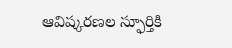ఆవిష్కరణల స్ఫూర్తికి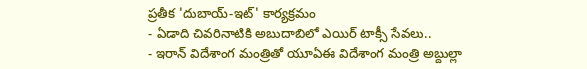ప్రతీక 'దుబాయ్-ఇట్' కార్యక్రమం
- ఏడాది చివరినాటికి అబుదాబిలో ఎయిర్ టాక్సీ సేవలు..
- ఇరాన్ విదేశాంగ మంత్రితో యూఏఈ విదేశాంగ మంత్రి అబ్దుల్లా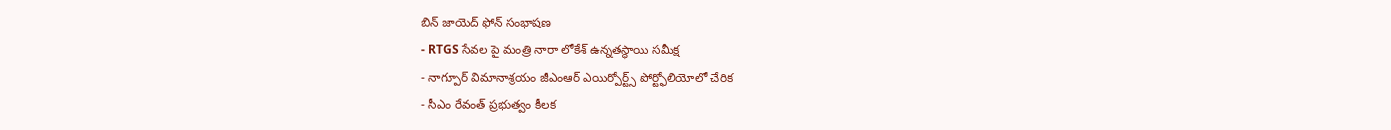బిన్ జాయెద్ ఫోన్ సంభాషణ
- RTGS సేవల పై మంత్రి నారా లోకేశ్ ఉన్నతస్థాయి సమీక్ష
- నాగ్పూర్ విమానాశ్రయం జీఎంఆర్ ఎయిర్పోర్ట్స్ పోర్ట్ఫోలియోలో చేరిక
- సీఎం రేవంత్ ప్రభుత్వం కీలక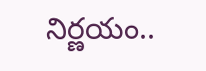నిర్ణయం..